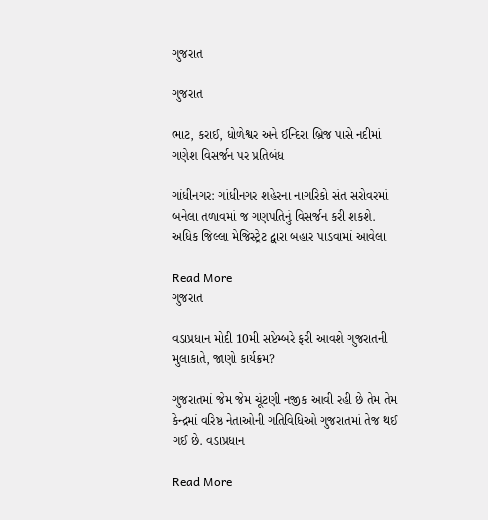ગુજરાત

ગુજરાત

ભાટ, કરાઈ, ધોળેશ્વર અને ઈન્દિરા બ્રિજ પાસે નદીમાં ગણેશ વિસર્જન પર પ્રતિબંધ

ગાંધીનગર: ગાંધીનગર શહેરના નાગરિકો સંત સરોવરમાં બનેલા તળાવમાં જ ગણપતિનું વિસર્જન કરી શકશે. અધિક જિલ્લા મેજિસ્ટ્રેટ દ્વારા બહાર પાડવામાં આવેલા

Read More
ગુજરાત

વડાપ્રધાન મોદી 10મી સપ્ટેમ્બરે ફરી આવશે ગુજરાતની મુલાકાતે, જાણો કાર્યક્રમ?

ગુજરાતમાં જેમ જેમ ચૂંટણી નજીક આવી રહી છે તેમ તેમ કેન્દ્રમાં વરિષ્ઠ નેતાઓની ગતિવિધિઓ ગુજરાતમાં તેજ થઈ ગઈ છે. વડાપ્રધાન

Read More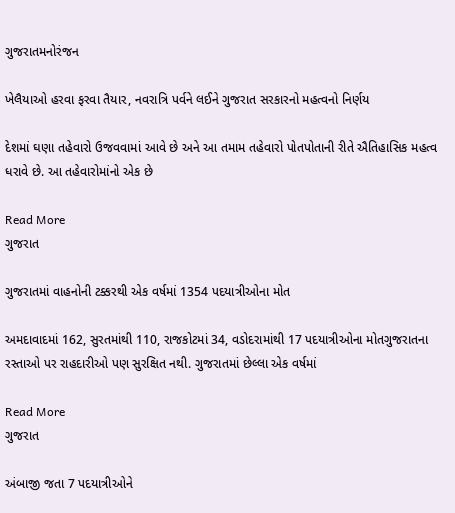ગુજરાતમનોરંજન

ખેલૈયાઓ હરવા ફરવા તૈયાર, નવરાત્રિ પર્વને લઈને ગુજરાત સરકારનો મહત્વનો નિર્ણય

દેશમાં ઘણા તહેવારો ઉજવવામાં આવે છે અને આ તમામ તહેવારો પોતપોતાની રીતે ઐતિહાસિક મહત્વ ધરાવે છે. આ તહેવારોમાંનો એક છે

Read More
ગુજરાત

ગુજરાતમાં વાહનોની ટક્કરથી એક વર્ષમાં 1354 પદયાત્રીઓના મોત

અમદાવાદમાં 162, સુરતમાંથી 110, રાજકોટમાં 34, વડોદરામાંથી 17 પદયાત્રીઓના મોતગુજરાતના રસ્તાઓ પર રાહદારીઓ પણ સુરક્ષિત નથી. ગુજરાતમાં છેલ્લા એક વર્ષમાં

Read More
ગુજરાત

અંબાજી જતા 7 પદયાત્રીઓને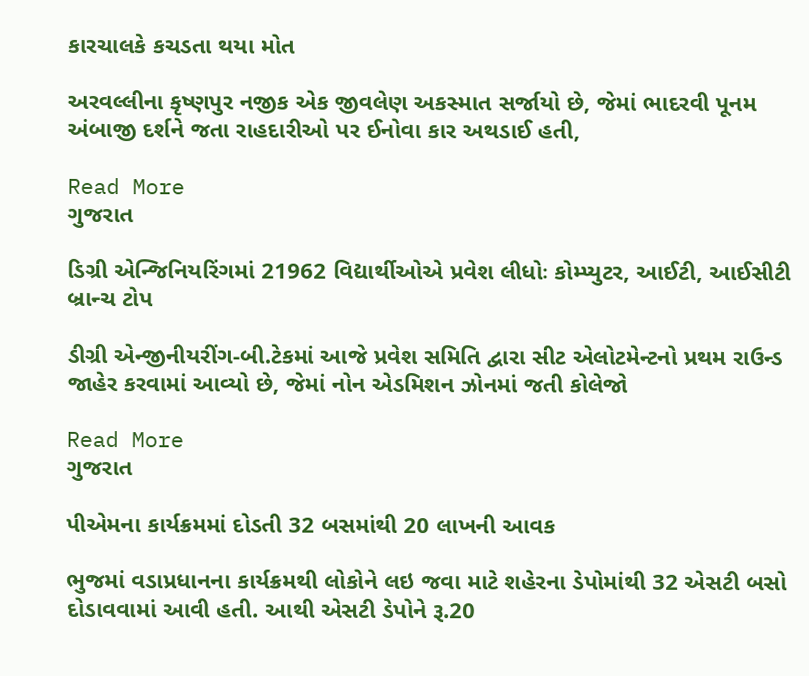કારચાલકે કચડતા થયા મોત

અરવલ્લીના કૃષ્ણપુર નજીક એક જીવલેણ અકસ્માત સર્જાયો છે, જેમાં ભાદરવી પૂનમ અંબાજી દર્શને જતા રાહદારીઓ પર ઈનોવા કાર અથડાઈ હતી,

Read More
ગુજરાત

ડિગ્રી એન્જિનિયરિંગમાં 21962 વિદ્યાર્થીઓએ પ્રવેશ લીધોઃ કોમ્પ્યુટર, આઈટી, આઈસીટી બ્રાન્ચ ટોપ

ડીગ્રી એન્જીનીયરીંગ-બી.ટેકમાં આજે પ્રવેશ સમિતિ દ્વારા સીટ એલોટમેન્ટનો પ્રથમ રાઉન્ડ જાહેર કરવામાં આવ્યો છે, જેમાં નોન એડમિશન ઝોનમાં જતી કોલેજો

Read More
ગુજરાત

પીએમના કાર્યક્રમમાં દોડતી 32 બસમાંથી 20 લાખની આવક

ભુજમાં વડાપ્રધાનના કાર્યક્રમથી લોકોને લઇ જવા માટે શહેરના ડેપોમાંથી 32 એસટી બસો દોડાવવામાં આવી હતી. આથી એસટી ડેપોને રૂ.20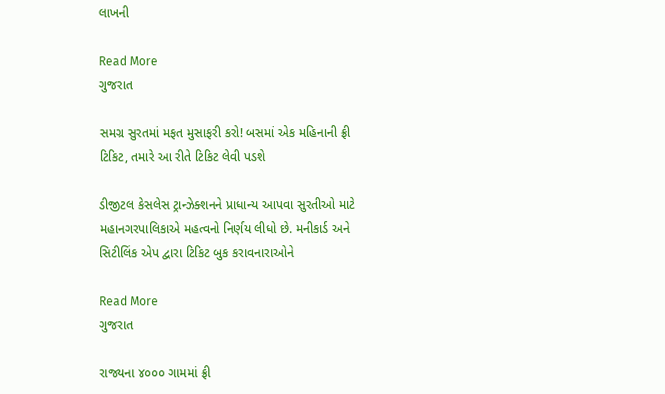લાખની

Read More
ગુજરાત

સમગ્ર સુરતમાં મફત મુસાફરી કરો! બસમાં એક મહિનાની ફ્રી ટિકિટ, તમારે આ રીતે ટિકિટ લેવી પડશે

ડીજીટલ કેસલેસ ટ્રાન્ઝેક્શનને પ્રાધાન્ય આપવા સુરતીઓ માટે મહાનગરપાલિકાએ મહત્વનો નિર્ણય લીધો છે. મનીકાર્ડ અને સિટીલિંક એપ દ્વારા ટિકિટ બુક કરાવનારાઓને

Read More
ગુજરાત

રાજ્યના ૪૦૦૦ ગામમાં ફ્રી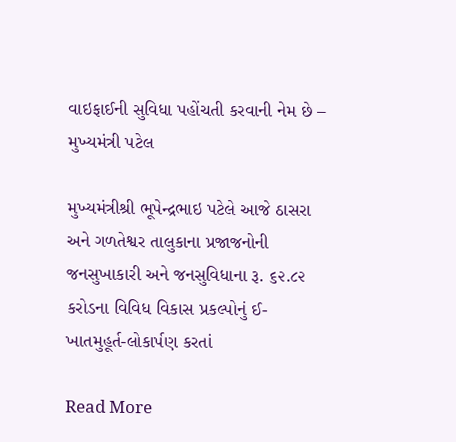વાઇફાઈની સુવિધા પહોંચતી કરવાની નેમ છે – મુખ્યમંત્રી પટેલ

મુખ્યમંત્રીશ્રી ભૂપેન્દ્રભાઇ પટેલે આજે ઠાસરા અને ગળતેશ્વર તાલુકાના પ્રજાજનોની જનસુખાકારી અને જનસુવિધાના રૂ. ૬૨.૮૨ કરોડના વિવિધ વિકાસ પ્રકલ્પોનું ઈ-ખાતમુહૂર્ત-લોકાર્પણ કરતાં

Read More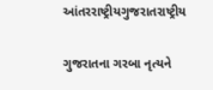આંતરરાષ્ટ્રીયગુજરાતરાષ્ટ્રીય

ગુજરાતના ગરબા નૃત્યને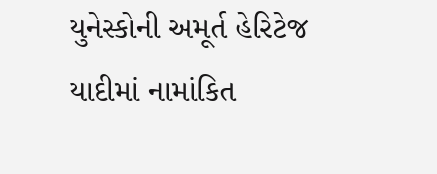યુનેસ્કોની અમૂર્ત હેરિટેજ યાદીમાં નામાંકિત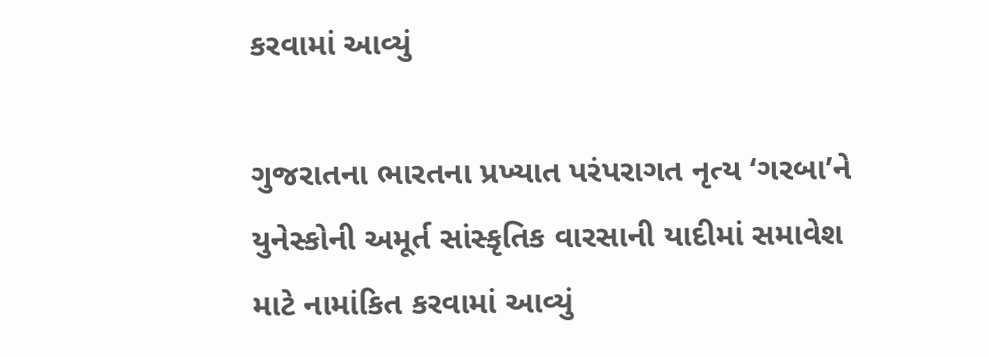કરવામાં આવ્યું

ગુજરાતના ભારતના પ્રખ્યાત પરંપરાગત નૃત્ય ‘ગરબા’ને યુનેસ્કોની અમૂર્ત સાંસ્કૃતિક વારસાની યાદીમાં સમાવેશ માટે નામાંકિત કરવામાં આવ્યું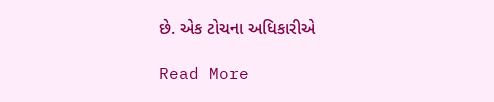છે. એક ટોચના અધિકારીએ

Read More